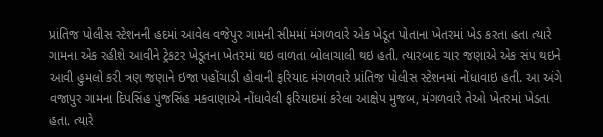પ્રાંતિજ પોલીસ સ્ટેશનની હદમાં આવેલ વજેપુર ગામની સીમમાં મંગળવારે એક ખેડૂત પોતાના ખેતરમાં ખેડ કરતા હતા ત્યારે ગામના એક રહીશે આવીને ટ્રેકટર ખેડૂતના ખેતરમાં થઇ વાળતા બોલાચાલી થઇ હતી. ત્યારબાદ ચાર જણાએ એક સંપ થઇને આવી હુમલો કરી ત્રણ જણાને ઇજા પહોંચાડી હોવાની ફરિયાદ મંગળવારે પ્રાંતિજ પોલીસ સ્ટેશનમાં નોંધાવાઇ હતી. આ અંગે વજાપુર ગામના દિપસિંહ પુંજસિંહ મકવાણાએ નોંધાવેલી ફરિયાદમાં કરેલા આક્ષેપ મુજબ, મંગળવારે તેઓ ખેતરમાં ખેડતા હતા. ત્યારે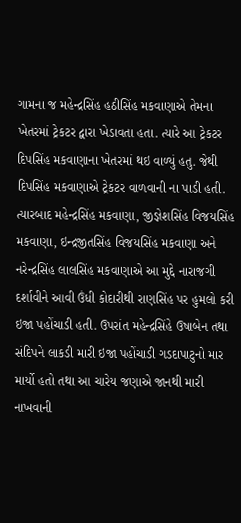ગામના જ મહેન્દ્રસિંહ હઠીસિંહ મકવાણાએ તેમના ખેતરમાં ટ્રેકટર દ્વારા ખેડાવતા હતા. ત્યારે આ ટ્રેકટર દિપસિંહ મકવાણાના ખેતરમાં થઇ વાળ્યું હતુ. જેથી દિપસિંહ મકવાણાએ ટ્રેકટર વાળવાની ના પાડી હતી. ત્યારબાદ મહેન્દ્રસિંહ મકવાણા, જીજ્ઞેશસિંહ વિજયસિંહ મકવાણા, ઇન્દ્રજીતસિંહ વિજયસિંહ મકવાણા અને નરેન્દ્રસિંહ લાલસિંહ મકવાણાએ આ મુદ્દે નારાજગી દર્શાવીને આવી ઉંધી કોદારીથી રાણસિંહ પર હુમલો કરી ઇજા પહોંચાડી હતી. ઉપરાંત મહેન્દ્રસિંહે ઉષાબેન તથા સંદિપને લાકડી મારી ઇજા પહોંચાડી ગડદાપાટુનો માર માર્યો હતો તથા આ ચારેય જણાએ જાનથી મારી નાખવાની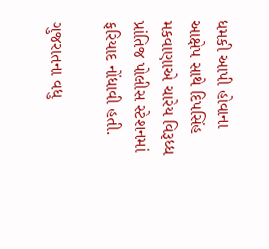ધમકી આપી હોવાના આક્ષેપ સાથે દિપસિંહ મકવાણાએ ચારેય વિરૂધ્ધ પ્રાંતિજ પોલીસ સ્ટેશનમાં ફરિયાદ નોંધાવી હતી.

ગુજરાતના વધુ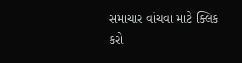સમાચાર વાંચવા માટે ક્લિક કરો